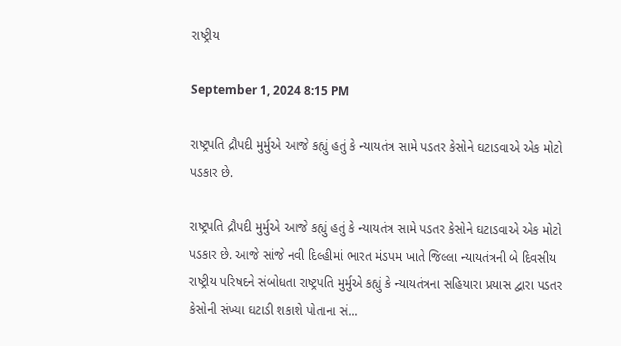રાષ્ટ્રીય

September 1, 2024 8:15 PM

રાષ્ટ્રપતિ દ્રૌપદી મુર્મુએ આજે કહ્યું હતું કે ન્યાયતંત્ર સામે પડતર કેસોને ઘટાડવાએ એક મોટો પડકાર છે.

રાષ્ટ્રપતિ દ્રૌપદી મુર્મુએ આજે કહ્યું હતું કે ન્યાયતંત્ર સામે પડતર કેસોને ઘટાડવાએ એક મોટો પડકાર છે. આજે સાંજે નવી દિલ્હીમાં ભારત મંડપમ ખાતે જિલ્લા ન્યાયતંત્રની બે દિવસીય રાષ્ટ્રીય પરિષદને સંબોધતા રાષ્ટ્રપતિ મુર્મુએ કહ્યું કે ન્યાયતંત્રના સહિયારા પ્રયાસ દ્વારા પડતર કેસોની સંખ્યા ઘટાડી શકાશે પોતાના સં...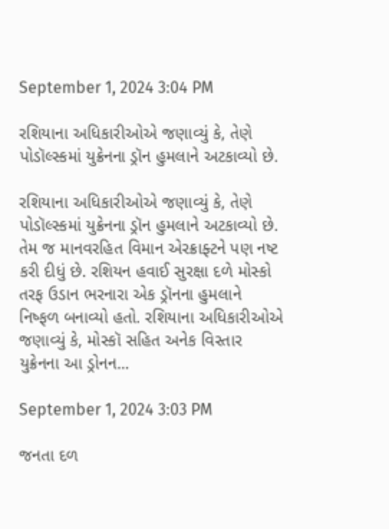September 1, 2024 3:04 PM

રશિયાના અધિકારીઓએ જણાવ્યું કે, તેણે પોડૉલ્સ્કમાં યુક્રેનના ડ્રૉન હુમલાને અટકાવ્યો છે.

રશિયાના અધિકારીઓએ જણાવ્યું કે, તેણે પોડૉલ્સ્કમાં યુક્રેનના ડ્રૉન હુમલાને અટકાવ્યો છે. તેમ જ માનવરહિત વિમાન એરક્રાફ્ટને પણ નષ્ટ કરી દીધું છે. રશિયન હવાઈ સુરક્ષા દળે મોસ્કો તરફ ઉડાન ભરનારા એક ડ્રૉનના હુમલાને નિષ્ફળ બનાવ્યો હતો. રશિયાના અધિકારીઓએ જણાવ્યું કે, મોસ્કૉ સહિત અનેક વિસ્તાર યુક્રેનના આ ડ્રોનન...

September 1, 2024 3:03 PM

જનતા દળ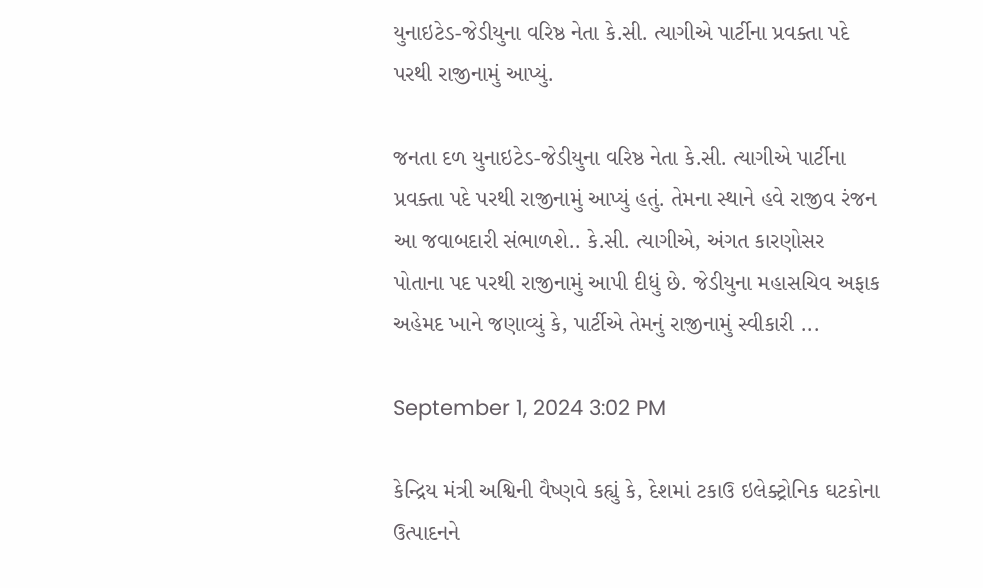યુનાઇટેડ-જેડીયુના વરિષ્ઠ નેતા કે.સી. ત્યાગીએ પાર્ટીના પ્રવક્તા પદે પરથી રાજીનામું આપ્યું.

જનતા દળ યુનાઇટેડ-જેડીયુના વરિષ્ઠ નેતા કે.સી. ત્યાગીએ પાર્ટીના પ્રવક્તા પદે પરથી રાજીનામું આપ્યું હતું. તેમના સ્થાને હવે રાજીવ રંજન આ જવાબદારી સંભાળશે.. કે.સી. ત્યાગીએ, અંગત કારણોસર પોતાના પદ પરથી રાજીનામું આપી દીધું છે. જેડીયુના મહાસચિવ અફાક અહેમદ ખાને જણાવ્યું કે, પાર્ટીએ તેમનું રાજીનામું સ્વીકારી ...

September 1, 2024 3:02 PM

કેન્દ્રિય મંત્રી અશ્વિની વૈષ્ણવે કહ્યું કે, દેશમાં ટકાઉ ઇલેક્ટ્રોનિક ઘટકોના ઉત્પાદનને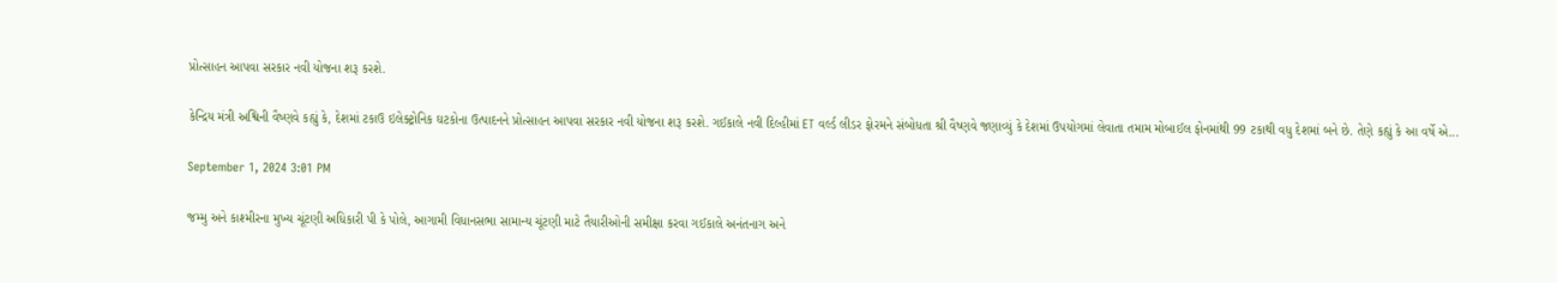પ્રોત્સાહન આપવા સરકાર નવી યોજના શરૂ કરશે.

કેન્દ્રિય મંત્રી અશ્વિની વૈષ્ણવે કહ્યું કે, દેશમાં ટકાઉ ઇલેક્ટ્રોનિક ઘટકોના ઉત્પાદનને પ્રોત્સાહન આપવા સરકાર નવી યોજના શરૂ કરશે. ગઈકાલે નવી દિલ્હીમાં ET વર્લ્ડ લીડર ફોરમને સંબોધતા શ્રી વૈષ્ણવે જણાવ્યું કે દેશમાં ઉપયોગમાં લેવાતા તમામ મોબાઈલ ફોનમાંથી 99 ટકાથી વધુ દેશમાં બને છે. તેણે કહ્યું કે આ વર્ષે એ...

September 1, 2024 3:01 PM

જમ્મુ અને કાશ્મીરના મુખ્ય ચૂંટણી અધિકારી પી કે પોલે, આગામી વિધાનસભા સામાન્ય ચૂંટણી માટે તૈયારીઓની સમીક્ષા કરવા ગઈકાલે અનંતનાગ અને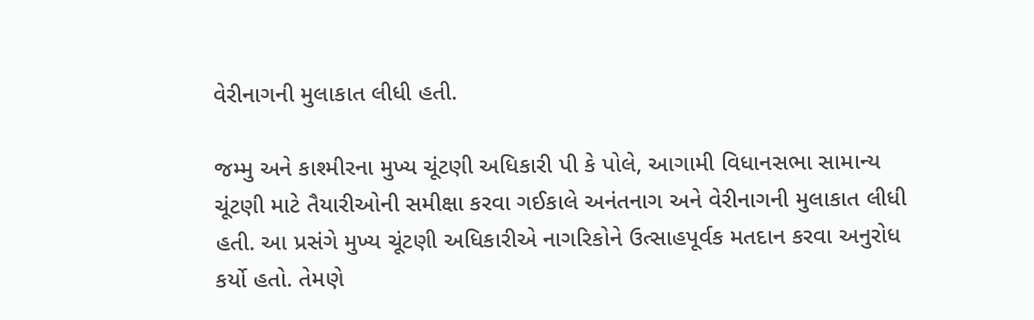વેરીનાગની મુલાકાત લીધી હતી.

જમ્મુ અને કાશ્મીરના મુખ્ય ચૂંટણી અધિકારી પી કે પોલે, આગામી વિધાનસભા સામાન્ય ચૂંટણી માટે તૈયારીઓની સમીક્ષા કરવા ગઈકાલે અનંતનાગ અને વેરીનાગની મુલાકાત લીધી હતી. આ પ્રસંગે મુખ્ય ચૂંટણી અધિકારીએ નાગરિકોને ઉત્સાહપૂર્વક મતદાન કરવા અનુરોધ કર્યો હતો. તેમણે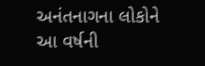અનંતનાગના લોકોને આ વર્ષની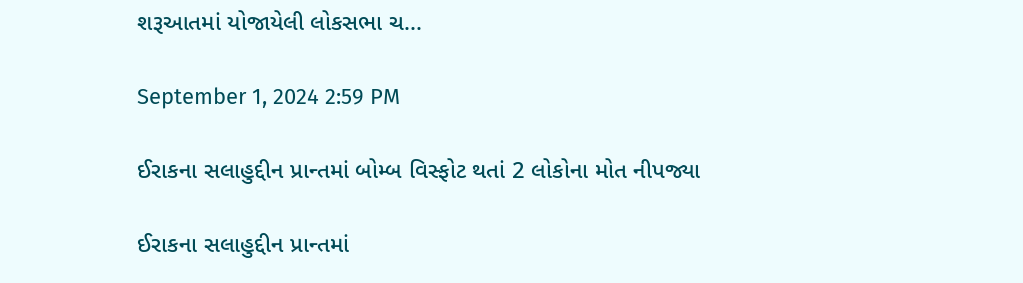શરૂઆતમાં યોજાયેલી લોકસભા ચ...

September 1, 2024 2:59 PM

ઈરાકના સલાહુદ્દીન પ્રાન્તમાં બોમ્બ વિસ્ફોટ થતાં 2 લોકોના મોત નીપજ્યા

ઈરાકના સલાહુદ્દીન પ્રાન્તમાં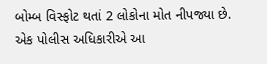બોમ્બ વિસ્ફોટ થતાં 2 લોકોના મોત નીપજ્યા છે. એક પોલીસ અધિકારીએ આ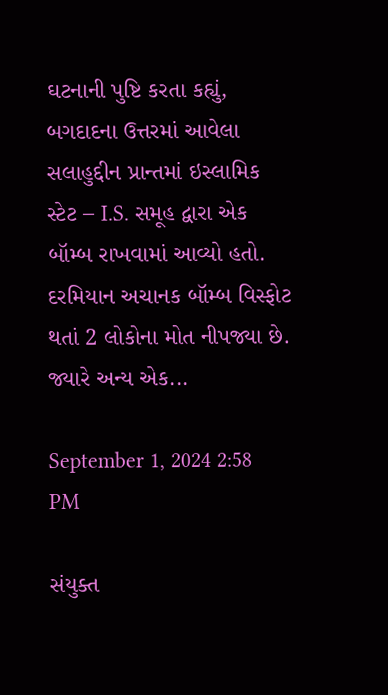ઘટનાની પુષ્ટિ કરતા કહ્યું, બગદાદના ઉત્તરમાં આવેલા સલાહુદ્દીન પ્રાન્તમાં ઇસ્લામિક સ્ટેટ – I.S. સમૂહ દ્વારા એક બૉમ્બ રાખવામાં આવ્યો હતો. દરમિયાન અચાનક બૉમ્બ વિસ્ફોટ થતાં 2 લોકોના મોત નીપજ્યા છે. જ્યારે અન્ય એક...

September 1, 2024 2:58 PM

સંયુક્ત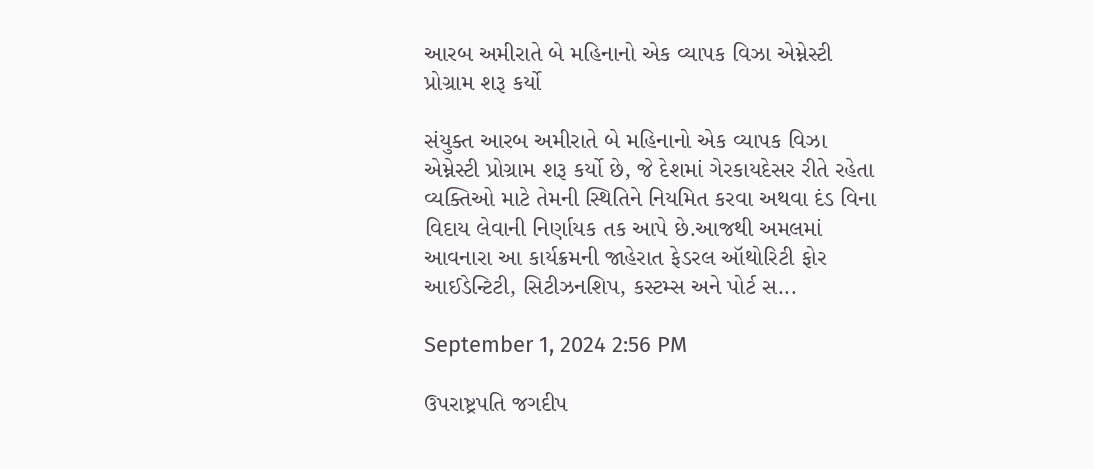આરબ અમીરાતે બે મહિનાનો એક વ્યાપક વિઝા એમ્નેસ્ટી પ્રોગ્રામ શરૂ કર્યો

સંયુક્ત આરબ અમીરાતે બે મહિનાનો એક વ્યાપક વિઝા એમ્નેસ્ટી પ્રોગ્રામ શરૂ કર્યો છે, જે દેશમાં ગેરકાયદેસર રીતે રહેતા વ્યક્તિઓ માટે તેમની સ્થિતિને નિયમિત કરવા અથવા દંડ વિના વિદાય લેવાની નિર્ણાયક તક આપે છે.આજથી અમલમાં આવનારા આ કાર્યક્રમની જાહેરાત ફેડરલ ઑથોરિટી ફોર આઈડેન્ટિટી, સિટીઝનશિપ, કસ્ટમ્સ અને પોર્ટ સ...

September 1, 2024 2:56 PM

ઉપરાષ્ટ્રપતિ જગદીપ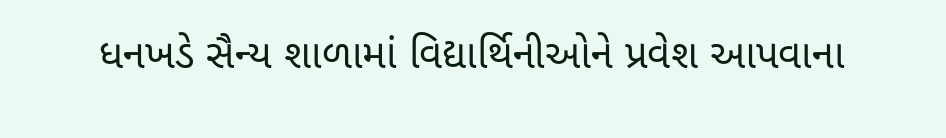ધનખડે સૈન્ય શાળામાં વિદ્યાર્થિનીઓને પ્રવેશ આપવાના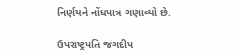નિર્ણયને નોંધપાત્ર ગણાવ્યો છે.

ઉપરાષ્ટ્રપતિ જગદીપ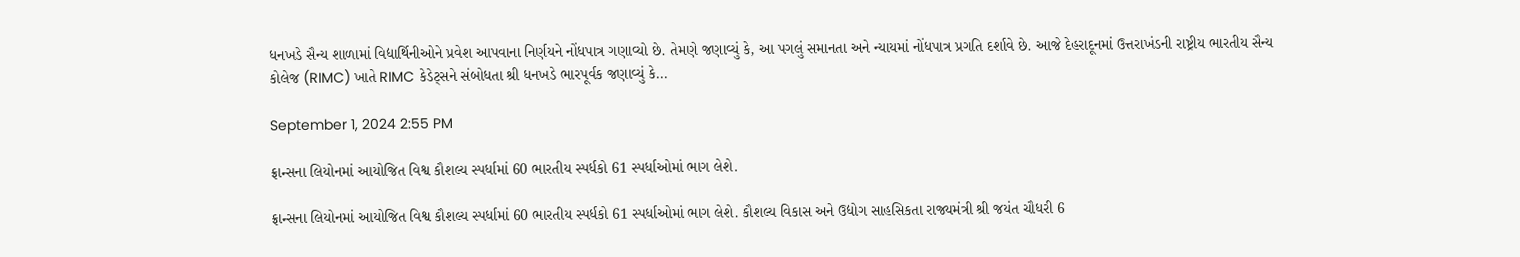ધનખડે સૈન્ય શાળામાં વિદ્યાર્થિનીઓને પ્રવેશ આપવાના નિર્ણયને નોંધપાત્ર ગણાવ્યો છે. તેમણે જણાવ્યું કે, આ પગલું સમાનતા અને ન્યાયમાં નોંધપાત્ર પ્રગતિ દર્શાવે છે. આજે દેહરાદૂનમાં ઉત્તરાખંડની રાષ્ટ્રીય ભારતીય સૈન્ય કોલેજ (RIMC) ખાતે RIMC કેડેટ્સને સંબોધતા શ્રી ધનખડે ભારપૂર્વક જણાવ્યું કે...

September 1, 2024 2:55 PM

ફ્રાન્સના લિયોનમાં આયોજિત વિશ્વ કૌશલ્ય સ્પર્ધામાં 60 ભારતીય સ્પર્ધકો 61 સ્પર્ધાઓમાં ભાગ લેશે.

ફ્રાન્સના લિયોનમાં આયોજિત વિશ્વ કૌશલ્ય સ્પર્ધામાં 60 ભારતીય સ્પર્ધકો 61 સ્પર્ધાઓમાં ભાગ લેશે. કૌશલ્ય વિકાસ અને ઉદ્યોગ સાહસિકતા રાજ્યમંત્રી શ્રી જયંત ચૌધરી 6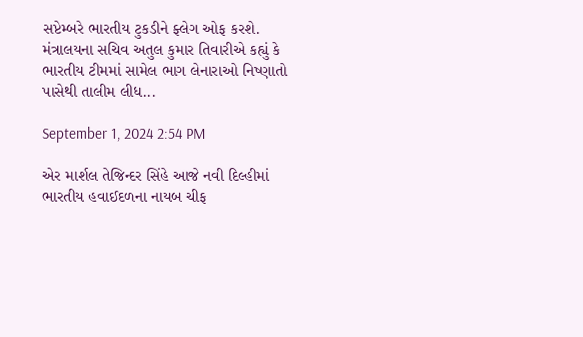સપ્ટેમ્બરે ભારતીય ટુકડીને ફ્લેગ ઓફ કરશે. મંત્રાલયના સચિવ અતુલ કુમાર તિવારીએ કહ્યું કે ભારતીય ટીમમાં સામેલ ભાગ લેનારાઓ નિષ્ણાતો પાસેથી તાલીમ લીધ...

September 1, 2024 2:54 PM

એર માર્શલ તેજિન્દર સિંહે આજે નવી દિલ્હીમાં ભારતીય હવાઈદળના નાયબ ચીફ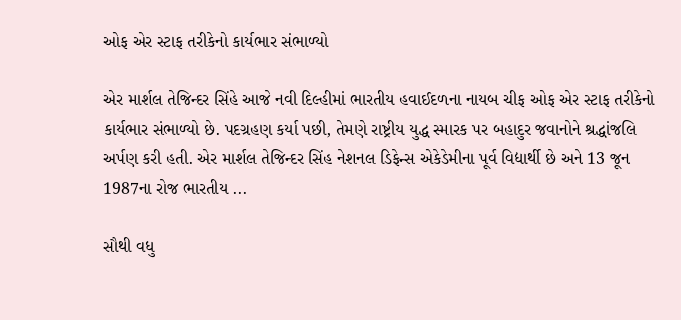ઓફ એર સ્ટાફ તરીકેનો કાર્યભાર સંભાળ્યો

એર માર્શલ તેજિન્દર સિંહે આજે નવી દિલ્હીમાં ભારતીય હવાઈદળના નાયબ ચીફ ઓફ એર સ્ટાફ તરીકેનો કાર્યભાર સંભાળ્યો છે. પદગ્રહણ કર્યા પછી, તેમણે રાષ્ટ્રીય યુદ્ધ સ્મારક પર બહાદુર જવાનોને શ્રદ્ધાંજલિ અર્પણ કરી હતી. એર માર્શલ તેજિન્દર સિંહ નેશનલ ડિફેન્સ એકેડેમીના પૂર્વ વિદ્યાર્થી છે અને 13 જૂન 1987ના રોજ ભારતીય ...

સૌથી વધુ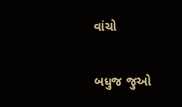વાંચો

બધુજ જુઓ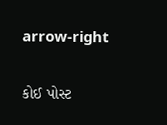arrow-right

કોઈ પોસ્ટ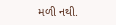મળી નથી.